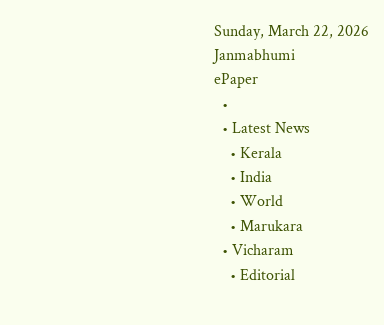Sunday, March 22, 2026
Janmabhumi
ePaper
  •
  • Latest News
    • Kerala
    • India
    • World
    • Marukara
  • Vicharam
    • Editorial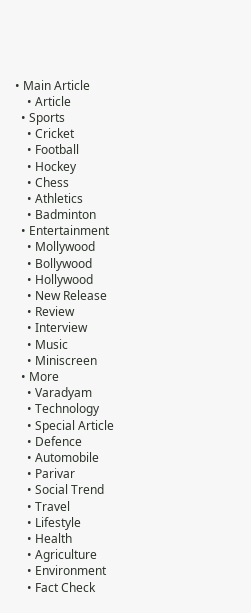• Main Article
    • Article
  • Sports
    • Cricket
    • Football
    • Hockey
    • Chess
    • Athletics
    • Badminton
  • Entertainment
    • Mollywood
    • Bollywood
    • Hollywood
    • New Release
    • Review
    • Interview
    • Music
    • Miniscreen
  • More
    • Varadyam
    • Technology
    • Special Article
    • Defence
    • Automobile
    • Parivar
    • Social Trend
    • Travel
    • Lifestyle
    • Health
    • Agriculture
    • Environment
    • Fact Check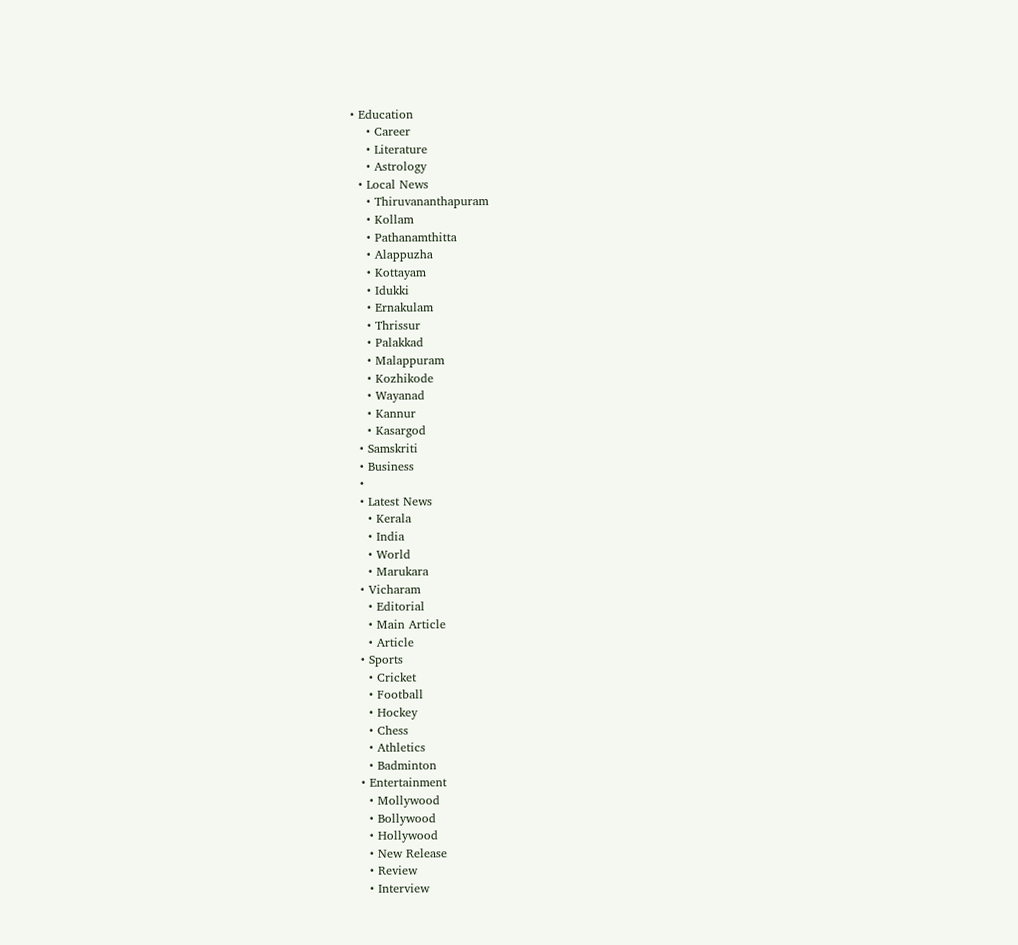• Education
    • Career
    • Literature
    • Astrology
  • Local News
    • Thiruvananthapuram
    • Kollam
    • Pathanamthitta
    • Alappuzha
    • Kottayam
    • Idukki
    • Ernakulam
    • Thrissur
    • Palakkad
    • Malappuram
    • Kozhikode
    • Wayanad
    • Kannur
    • Kasargod
  • Samskriti
  • Business
  •
  • Latest News
    • Kerala
    • India
    • World
    • Marukara
  • Vicharam
    • Editorial
    • Main Article
    • Article
  • Sports
    • Cricket
    • Football
    • Hockey
    • Chess
    • Athletics
    • Badminton
  • Entertainment
    • Mollywood
    • Bollywood
    • Hollywood
    • New Release
    • Review
    • Interview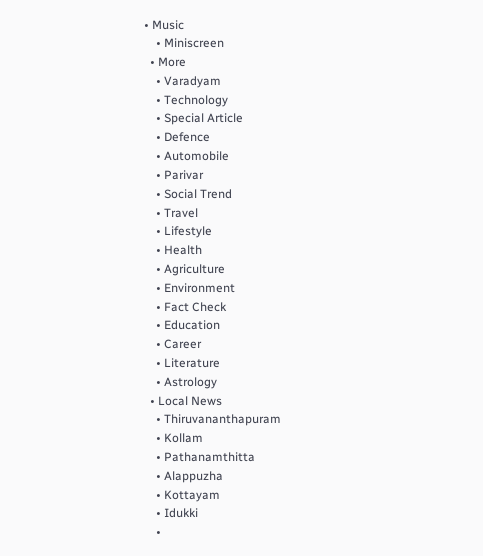• Music
    • Miniscreen
  • More
    • Varadyam
    • Technology
    • Special Article
    • Defence
    • Automobile
    • Parivar
    • Social Trend
    • Travel
    • Lifestyle
    • Health
    • Agriculture
    • Environment
    • Fact Check
    • Education
    • Career
    • Literature
    • Astrology
  • Local News
    • Thiruvananthapuram
    • Kollam
    • Pathanamthitta
    • Alappuzha
    • Kottayam
    • Idukki
    •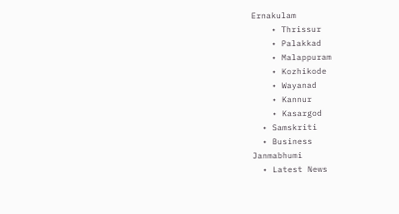Ernakulam
    • Thrissur
    • Palakkad
    • Malappuram
    • Kozhikode
    • Wayanad
    • Kannur
    • Kasargod
  • Samskriti
  • Business
Janmabhumi
  • Latest News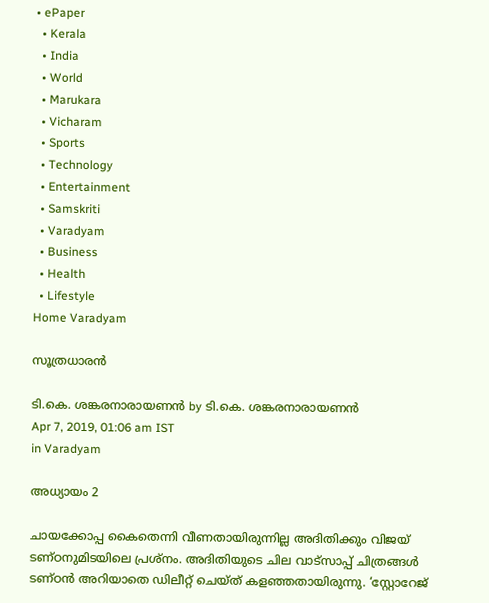• ePaper
  • Kerala
  • India
  • World
  • Marukara
  • Vicharam
  • Sports
  • Technology
  • Entertainment
  • Samskriti
  • Varadyam
  • Business
  • Health
  • Lifestyle
Home Varadyam

സൂത്രധാരന്‍

ടി.കെ. ശങ്കരനാരായണന്‍ by ടി.കെ. ശങ്കരനാരായണന്‍
Apr 7, 2019, 01:06 am IST
in Varadyam

അധ്യായം 2

ചായക്കോപ്പ കൈതെന്നി വീണതായിരുന്നില്ല അദിതിക്കും വിജയ് ടണ്ഠനുമിടയിലെ പ്രശ്‌നം. അദിതിയുടെ ചില വാട്‌സാപ്പ് ചിത്രങ്ങള്‍ ടണ്ഠന്‍ അറിയാതെ ഡിലീറ്റ് ചെയ്ത് കളഞ്ഞതായിരുന്നു. ‘സ്റ്റോറേജ്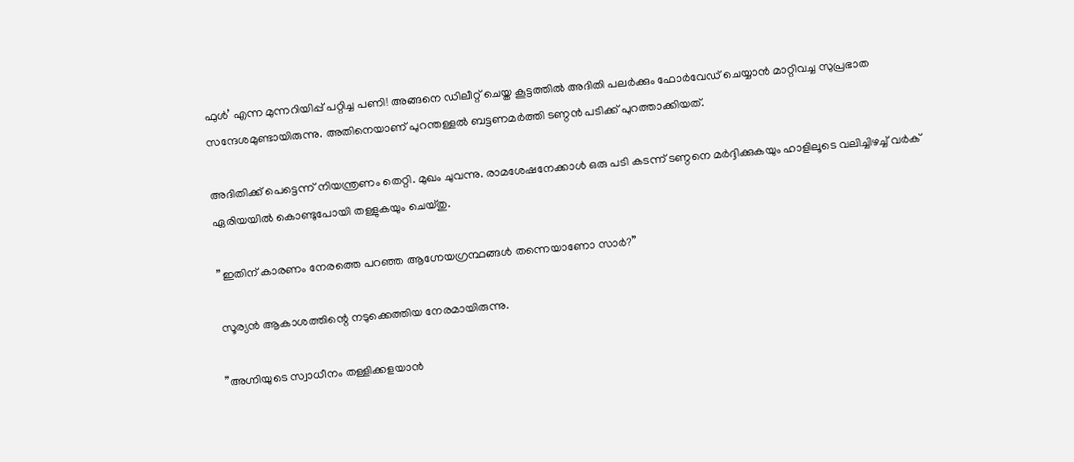ഫുള്‍’ എന്ന മുന്നറിയിപ്പ് പറ്റിച്ച പണി! അങ്ങനെ ഡിലീറ്റ് ചെയ്ത കൂട്ടത്തില്‍ അദിതി പലര്‍ക്കും ഫോര്‍വേഡ് ചെയ്യാന്‍ മാറ്റിവച്ച സുപ്രഭാത സന്ദേശമുണ്ടായിരുന്നു. അതിനെയാണ് പുറന്തള്ളല്‍ ബട്ടണമര്‍ത്തി ടണ്ഠന്‍ പടിക്ക് പുറത്താക്കിയത്.

അദിതിക്ക് പെട്ടെന്ന് നിയന്ത്രണം തെറ്റി. മുഖം ചുവന്നു. രാമശേഷനേക്കാള്‍ ഒരു പടി കടന്ന് ടണ്ഠനെ മര്‍ദ്ദിക്കുകയും ഹാളിലൂടെ വലിച്ചിഴച്ച് വര്‍ക് ഏരിയയില്‍ കൊണ്ടുപോയി തള്ളുകയും ചെയ്തു.

”ഇതിന് കാരണം നേരത്തെ പറഞ്ഞ ആഗ്നേയഗ്രന്ഥങ്ങള്‍ തന്നെയാണോ സാര്‍?”

സൂര്യന്‍ ആകാശത്തിന്റെ നടുക്കെത്തിയ നേരമായിരുന്നു.

”അഗ്നിയുടെ സ്വാധീനം തള്ളിക്കളയാന്‍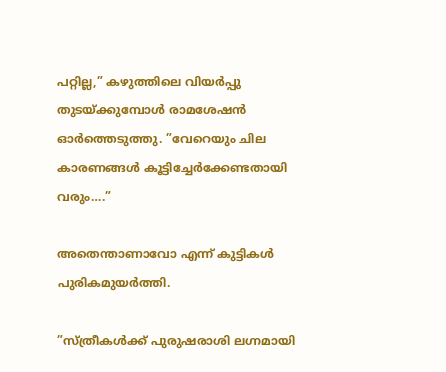പറ്റില്ല,” കഴുത്തിലെ വിയര്‍പ്പു തുടയ്‌ക്കുമ്പോള്‍ രാമശേഷന്‍ ഓര്‍ത്തെടുത്തു. ”വേറെയും ചില കാരണങ്ങള്‍ കൂട്ടിച്ചേര്‍ക്കേണ്ടതായി വരും….”

അതെന്താണാവോ എന്ന് കുട്ടികള്‍ പുരികമുയര്‍ത്തി.

”സ്ത്രീകള്‍ക്ക് പുരുഷരാശി ലഗ്നമായി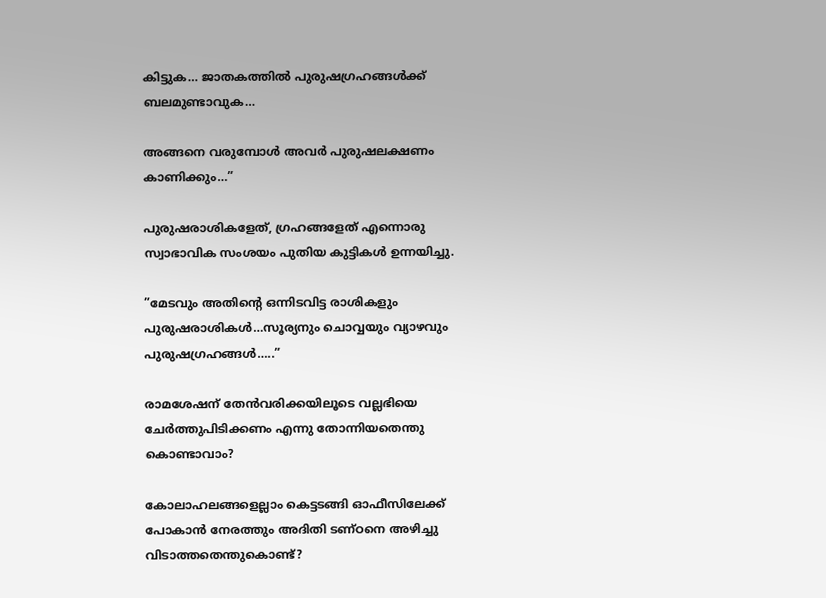കിട്ടുക… ജാതകത്തില്‍ പുരുഷഗ്രഹങ്ങള്‍ക്ക് ബലമുണ്ടാവുക…

അങ്ങനെ വരുമ്പോള്‍ അവര്‍ പുരുഷലക്ഷണം കാണിക്കും…”

പുരുഷരാശികളേത്, ഗ്രഹങ്ങളേത് എന്നൊരു സ്വാഭാവിക സംശയം പുതിയ കുട്ടികള്‍ ഉന്നയിച്ചു.

”മേടവും അതിന്റെ ഒന്നിടവിട്ട രാശികളും പുരുഷരാശികള്‍…സൂര്യനും ചൊവ്വയും വ്യാഴവും പുരുഷഗ്രഹങ്ങള്‍…..”

രാമശേഷന് തേന്‍വരിക്കയിലൂടെ വല്ലഭിയെ ചേര്‍ത്തുപിടിക്കണം എന്നു തോന്നിയതെന്തു കൊണ്ടാവാം?

കോലാഹലങ്ങളെല്ലാം കെട്ടടങ്ങി ഓഫീസിലേക്ക് പോകാന്‍ നേരത്തും അദിതി ടണ്ഠനെ അഴിച്ചു വിടാത്തതെന്തുകൊണ്ട്?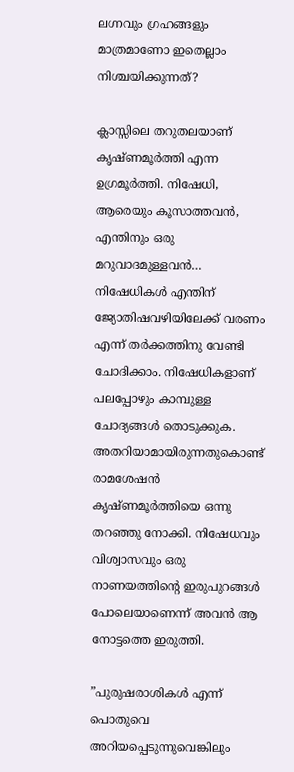ലഗ്നവും ഗ്രഹങ്ങളും മാത്രമാണോ ഇതെല്ലാം നിശ്ചയിക്കുന്നത്?

ക്ലാസ്സിലെ തറുതലയാണ് കൃഷ്ണമൂര്‍ത്തി എന്ന ഉഗ്രമൂര്‍ത്തി. നിഷേധി, ആരെയും കൂസാത്തവന്‍, എന്തിനും ഒരു മറുവാദമുള്ളവന്‍… നിഷേധികള്‍ എന്തിന് ജ്യോതിഷവഴിയിലേക്ക് വരണം എന്ന് തര്‍ക്കത്തിനു വേണ്ടി ചോദിക്കാം. നിഷേധികളാണ് പലപ്പോഴും കാമ്പുള്ള ചോദ്യങ്ങള്‍ തൊടുക്കുക. അതറിയാമായിരുന്നതുകൊണ്ട് രാമശേഷന്‍ കൃഷ്ണമൂര്‍ത്തിയെ ഒന്നു തറഞ്ഞു നോക്കി. നിഷേധവും വിശ്വാസവും ഒരു നാണയത്തിന്റെ ഇരുപുറങ്ങള്‍ പോലെയാണെന്ന് അവന്‍ ആ നോട്ടത്തെ ഇരുത്തി.

”പുരുഷരാശികള്‍ എന്ന് പൊതുവെ അറിയപ്പെടുന്നുവെങ്കിലും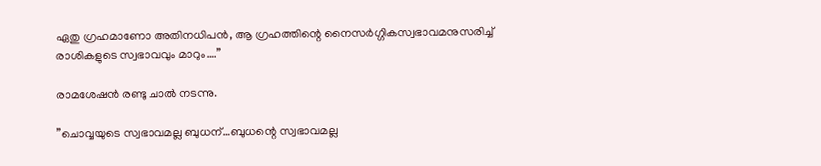ഏതു ഗ്രഹമാണോ അതിനധിപന്‍, ആ ഗ്രഹത്തിന്റെ നൈസര്‍ഗ്ഗികസ്വഭാവമനുസരിച്ച് രാശികളുടെ സ്വഭാവവും മാറും….”

രാമശേഷന്‍ രണ്ടു ചാല്‍ നടന്നു.

”ചൊവ്വയുടെ സ്വഭാവമല്ല ബുധന്…ബുധന്റെ സ്വഭാവമല്ല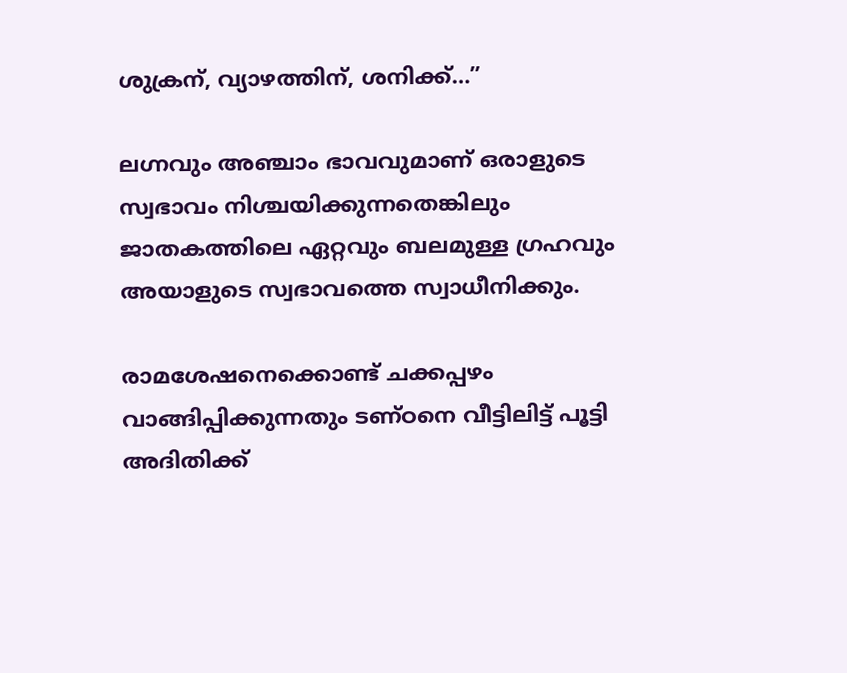ശുക്രന്, വ്യാഴത്തിന്, ശനിക്ക്…”

ലഗ്നവും അഞ്ചാം ഭാവവുമാണ് ഒരാളുടെ സ്വഭാവം നിശ്ചയിക്കുന്നതെങ്കിലും ജാതകത്തിലെ ഏറ്റവും ബലമുള്ള ഗ്രഹവും അയാളുടെ സ്വഭാവത്തെ സ്വാധീനിക്കും.

രാമശേഷനെക്കൊണ്ട് ചക്കപ്പഴം വാങ്ങിപ്പിക്കുന്നതും ടണ്ഠനെ വീട്ടിലിട്ട് പൂട്ടി അദിതിക്ക്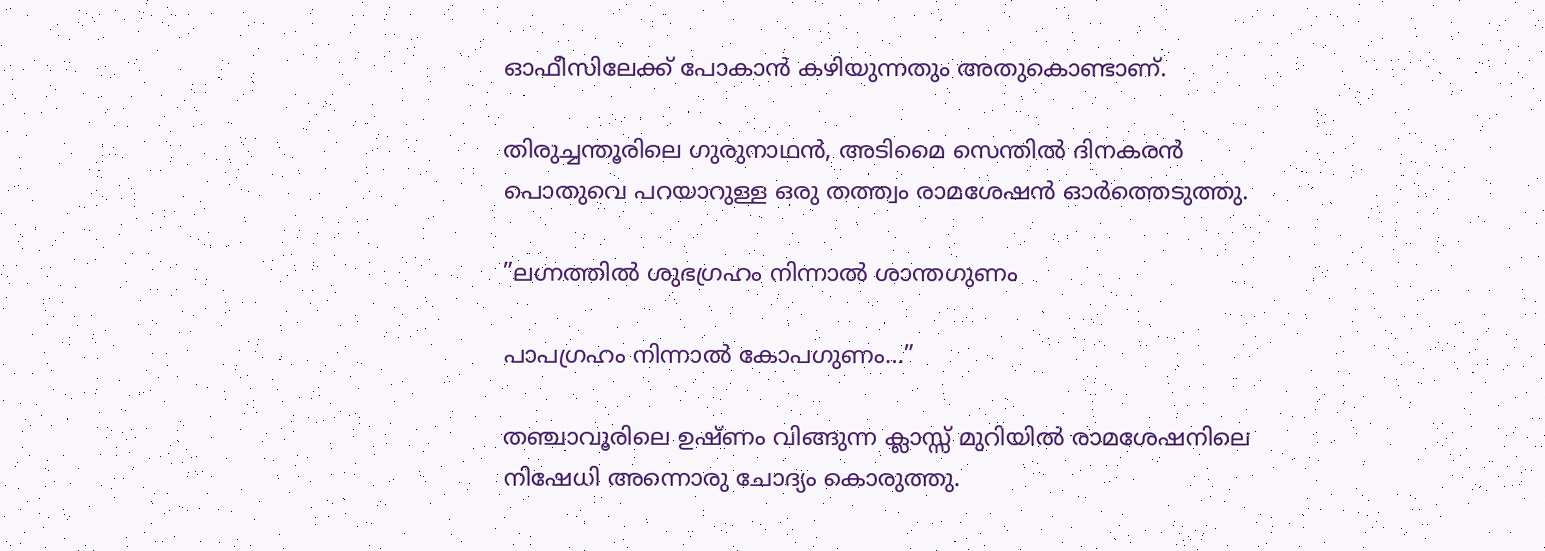ഓഫീസിലേക്ക് പോകാന്‍ കഴിയുന്നതും അതുകൊണ്ടാണ്.

തിരുച്ചന്തൂരിലെ ഗുരുനാഥന്‍, അടിമൈ സെന്തില്‍ ദിനകരന്‍ പൊതുവെ പറയാറുള്ള ഒരു തത്ത്വം രാമശേഷന്‍ ഓര്‍ത്തെടുത്തു.

”ലഗ്നത്തില്‍ ശുഭഗ്രഹം നിന്നാല്‍ ശാന്തഗുണം

പാപഗ്രഹം നിന്നാല്‍ കോപഗുണം…”

തഞ്ചാവൂരിലെ ഉഷ്ണം വിങ്ങുന്ന ക്ലാസ്സ് മുറിയില്‍ രാമശേഷനിലെ നിഷേധി അന്നൊരു ചോദ്യം കൊരുത്തു.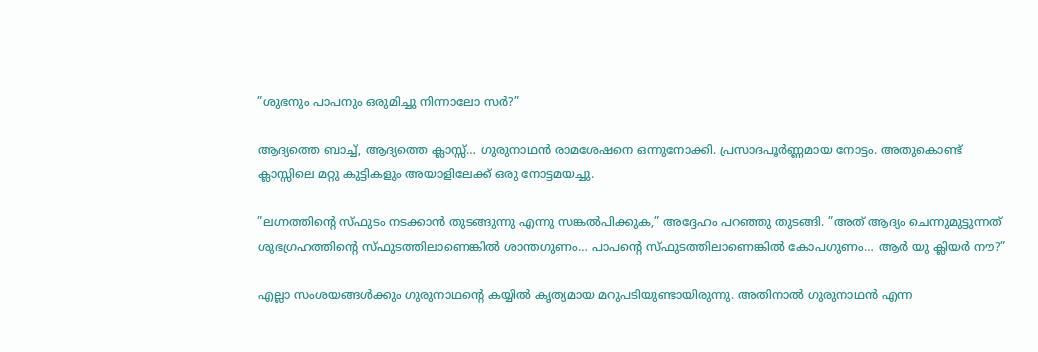”ശുഭനും പാപനും ഒരുമിച്ചു നിന്നാലോ സര്‍?”

ആദ്യത്തെ ബാച്ച്, ആദ്യത്തെ ക്ലാസ്സ്… ഗുരുനാഥന്‍ രാമശേഷനെ ഒന്നുനോക്കി. പ്രസാദപൂര്‍ണ്ണമായ നോട്ടം. അതുകൊണ്ട് ക്ലാസ്സിലെ മറ്റു കുട്ടികളും അയാളിലേക്ക് ഒരു നോട്ടമയച്ചു.

”ലഗ്നത്തിന്റെ സ്ഫുടം നടക്കാന്‍ തുടങ്ങുന്നു എന്നു സങ്കല്‍പിക്കുക,” അദ്ദേഹം പറഞ്ഞു തുടങ്ങി. ”അത് ആദ്യം ചെന്നുമുട്ടുന്നത് ശുഭഗ്രഹത്തിന്റെ സ്ഫുടത്തിലാണെങ്കില്‍ ശാന്തഗുണം… പാപന്റെ സ്ഫുടത്തിലാണെങ്കില്‍ കോപഗുണം… ആര്‍ യു ക്ലിയര്‍ നൗ?”

എല്ലാ സംശയങ്ങള്‍ക്കും ഗുരുനാഥന്റെ കയ്യില്‍ കൃത്യമായ മറുപടിയുണ്ടായിരുന്നു. അതിനാല്‍ ഗുരുനാഥന്‍ എന്ന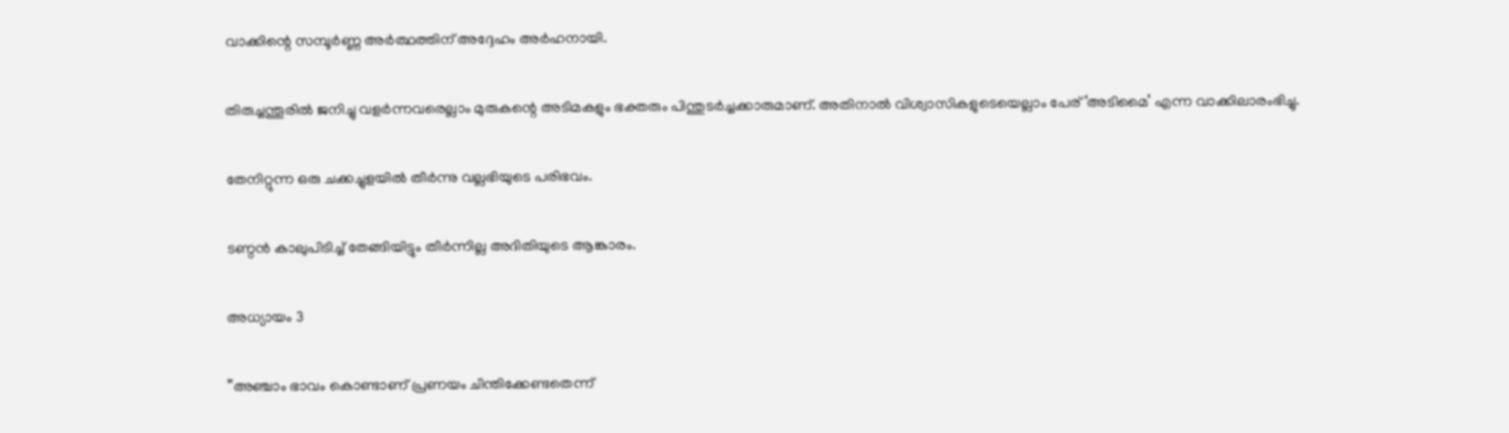വാക്കിന്റെ സമ്പൂര്‍ണ്ണ അര്‍ത്ഥത്തിന് അദ്ദേഹം അര്‍ഹനായി.

തിരുച്ചന്തൂരില്‍ ജനിച്ചു വളര്‍ന്നവരെല്ലാം മുരുകന്റെ അടിമകളും ഭക്തരും പിന്തുടര്‍ച്ചക്കാരുമാണ്. അതിനാല്‍ വിശ്വാസികളുടെയെല്ലാം പേര് ‘അടിമൈ’ എന്ന വാക്കിലാരംഭിച്ചു.

തേനിറ്റുന്ന ഒരു ചക്കച്ചുളയില്‍ തീര്‍ന്നു വല്ലഭിയുടെ പരിഭവം.

ടണ്ഠന്‍ കാലുപിടിച്ച് തേങ്ങിയിട്ടും തീര്‍ന്നില്ല അദിതിയുടെ ആങ്കാരം.

അധ്യായം 3

”അഞ്ചാം ഭാവം കൊണ്ടാണ് പ്രണയം ചിന്തിക്കേണ്ടതെന്ന്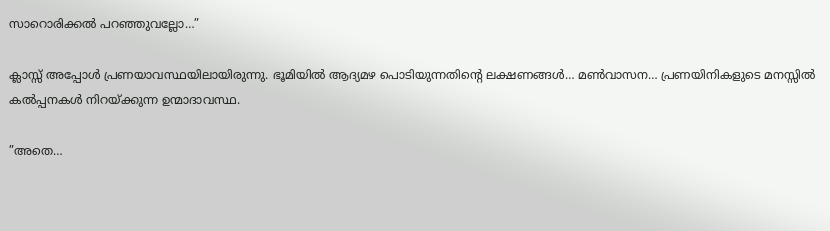സാറൊരിക്കല്‍ പറഞ്ഞുവല്ലോ…”

ക്ലാസ്സ് അപ്പോള്‍ പ്രണയാവസ്ഥയിലായിരുന്നു. ഭൂമിയില്‍ ആദ്യമഴ പൊടിയുന്നതിന്റെ ലക്ഷണങ്ങള്‍… മണ്‍വാസന… പ്രണയിനികളുടെ മനസ്സില്‍ കല്‍പ്പനകള്‍ നിറയ്‌ക്കുന്ന ഉന്മാദാവസ്ഥ.

”അതെ…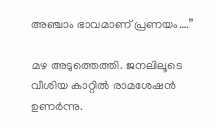അഞ്ചാം ഭാവമാണ് പ്രണയം….”

മഴ അടുത്തെത്തി. ജനലിലൂടെ വീശിയ കാറ്റില്‍ രാമശേഷന്‍ ഉണര്‍ന്നു.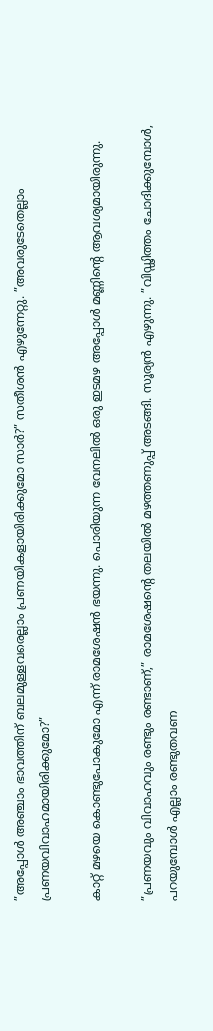”അപ്പോള്‍ അഞ്ചാം ഭാവത്തിന് ബലമുള്ളവരെല്ലാം പ്രണയികളായിരിക്കുമോ സാര്‍?” സതീശന്‍ എഴുന്നേറ്റു. ”അവരുടേതെല്ലാം പ്രണയവിവാഹമായിരിക്കുമോ?”

കാറ്റ് മഴയെ കൊണ്ടുപോകുമോ എന്ന് രാമശേഷന്‍ ഭയന്നു. പൊരിയുന്ന വേനലില്‍ ഒരു ഇടമഴ അപ്പോള്‍ മണ്ണിന്റെ ആവശ്യമായിരുന്നു.

”പ്രണയവും വിവാഹവും രണ്ടും രണ്ടാണ്,” രാമശേഷന്റെ തലയില്‍ മഴത്തണുപ്പ് അടങ്ങി. സൂര്യന്‍ എഴുന്നു. ”വിഡ്ഢിത്തം ചോദിക്കുമ്പോള്‍, പറയുമ്പോള്‍ എല്ലാം രണ്ടുതവണ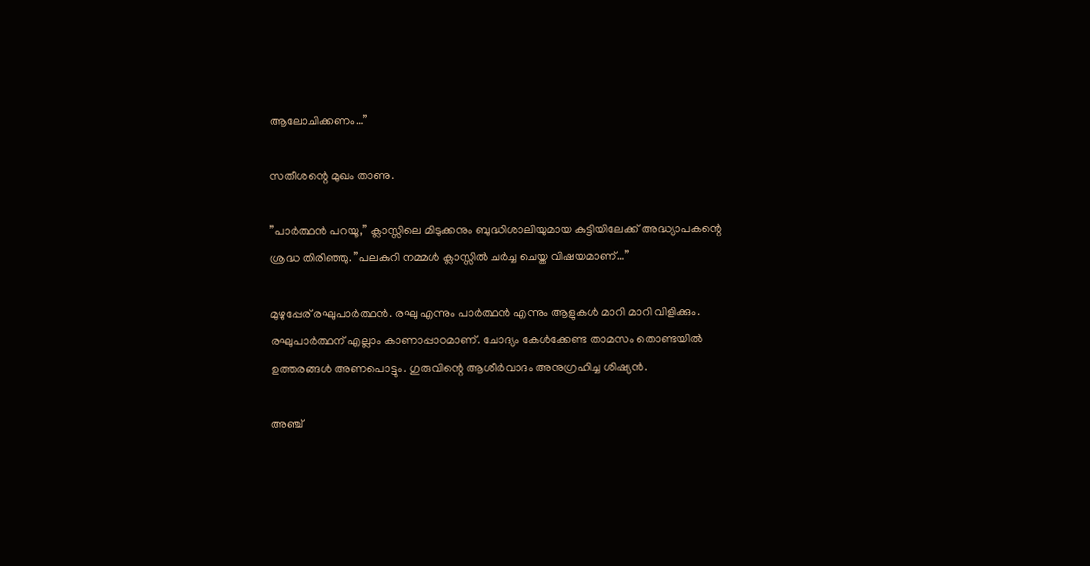ആലോചിക്കണം…”

സതീശന്റെ മുഖം താണു.

”പാര്‍ത്ഥന്‍ പറയൂ,” ക്ലാസ്സിലെ മിടുക്കനും ബുദ്ധിശാലിയുമായ കുട്ടിയിലേക്ക് അദ്ധ്യാപകന്റെ ശ്രദ്ധ തിരിഞ്ഞു. ”പലകുറി നമ്മള്‍ ക്ലാസ്സില്‍ ചര്‍ച്ച ചെയ്ത വിഷയമാണ്…”

മുഴുപ്പേര് രഘുപാര്‍ത്ഥന്‍. രഘു എന്നും പാര്‍ത്ഥന്‍ എന്നും ആളുകള്‍ മാറി മാറി വിളിക്കും. രഘുപാര്‍ത്ഥന് എല്ലാം കാണാപ്പാഠമാണ്. ചോദ്യം കേള്‍ക്കേണ്ട താമസം തൊണ്ടയില്‍ ഉത്തരങ്ങള്‍ അണപൊട്ടും. ഗുരുവിന്റെ ആശീര്‍വാദം അനുഗ്രഹിച്ച ശിഷ്യന്‍.

അഞ്ച്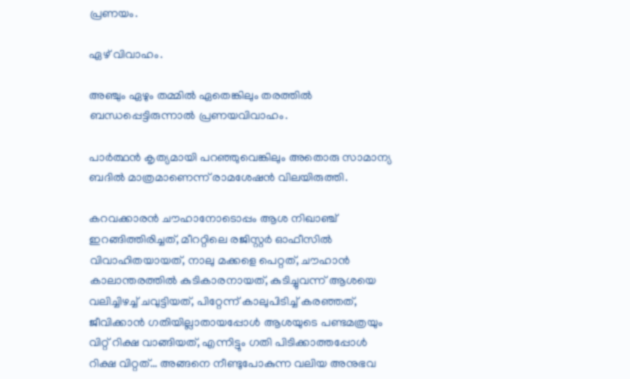പ്രണയം.

ഏഴ് വിവാഹം.

അഞ്ചും ഏഴും തമ്മില്‍ ഏതെങ്കിലും തരത്തില്‍ ബന്ധപ്പെട്ടിരുന്നാല്‍ പ്രണയവിവാഹം.

പാര്‍ത്ഥന്‍ കൃത്യമായി പറഞ്ഞുവെങ്കിലും അതൊരു സാമാന്യ ബദില്‍ മാത്രമാണെന്ന് രാമശേഷന്‍ വിലയിരുത്തി.

കറവക്കാരന്‍ ചൗഹാനോടൊപ്പം ആശ നിഖാഞ്ച് ഇറങ്ങിത്തിരിച്ചത്, മീററ്റിലെ രജിസ്റ്റര്‍ ഓഫീസില്‍ വിവാഹിതയായത്, നാലു മക്കളെ പെറ്റത്, ചൗഹാന്‍ കാലാന്തരത്തില്‍ കുടികാരനായത്, കുടിച്ചുവന്ന് ആശയെ വലിച്ചിഴച്ച് ചവുട്ടിയത്, പിറ്റേന്ന് കാലുപിടിച്ച് കരഞ്ഞത്, ജീവിക്കാന്‍ ഗതിയില്ലാതായപ്പോള്‍ ആശയുടെ പണ്ടമത്രയും വിറ്റ് റിക്ഷ വാങ്ങിയത്, എന്നിട്ടും ഗതി പിടിക്കാത്തപ്പോള്‍ റിക്ഷ വിറ്റത്… അങ്ങനെ നീണ്ടുപോകുന്ന വലിയ അനുഭവ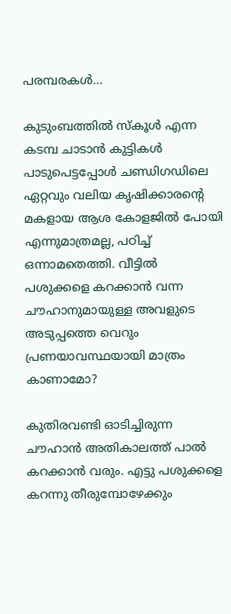പരമ്പരകള്‍…

കുടുംബത്തില്‍ സ്‌കൂള്‍ എന്ന കടമ്പ ചാടാന്‍ കുട്ടികള്‍ പാടുപെട്ടപ്പോള്‍ ചണ്ഡിഗഡിലെ ഏറ്റവും വലിയ കൃഷിക്കാരന്റെ മകളായ ആശ കോളജില്‍ പോയി എന്നുമാത്രമല്ല, പഠിച്ച് ഒന്നാമതെത്തി. വീട്ടില്‍ പശുക്കളെ കറക്കാന്‍ വന്ന ചൗഹാനുമായുള്ള അവളുടെ അടുപ്പത്തെ വെറും പ്രണയാവസ്ഥയായി മാത്രം കാണാമോ?

കുതിരവണ്ടി ഓടിച്ചിരുന്ന ചൗഹാന്‍ അതികാലത്ത് പാല്‍ കറക്കാന്‍ വരും. എട്ടു പശുക്കളെ കറന്നു തീരുമ്പോഴേക്കും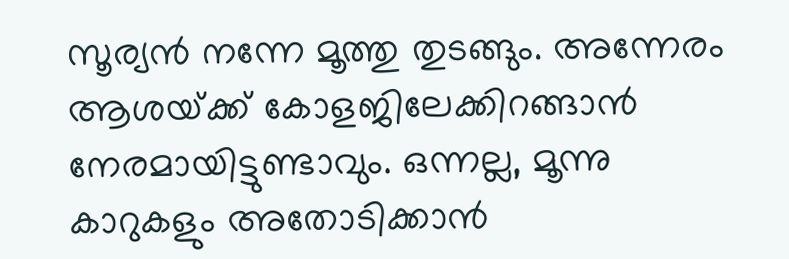സൂര്യന്‍ നന്നേ മൂത്തു തുടങ്ങും. അന്നേരം ആശയ്‌ക്ക് കോളജിലേക്കിറങ്ങാന്‍ നേരമായിട്ടുണ്ടാവും. ഒന്നല്ല, മൂന്നു കാറുകളും അതോടിക്കാന്‍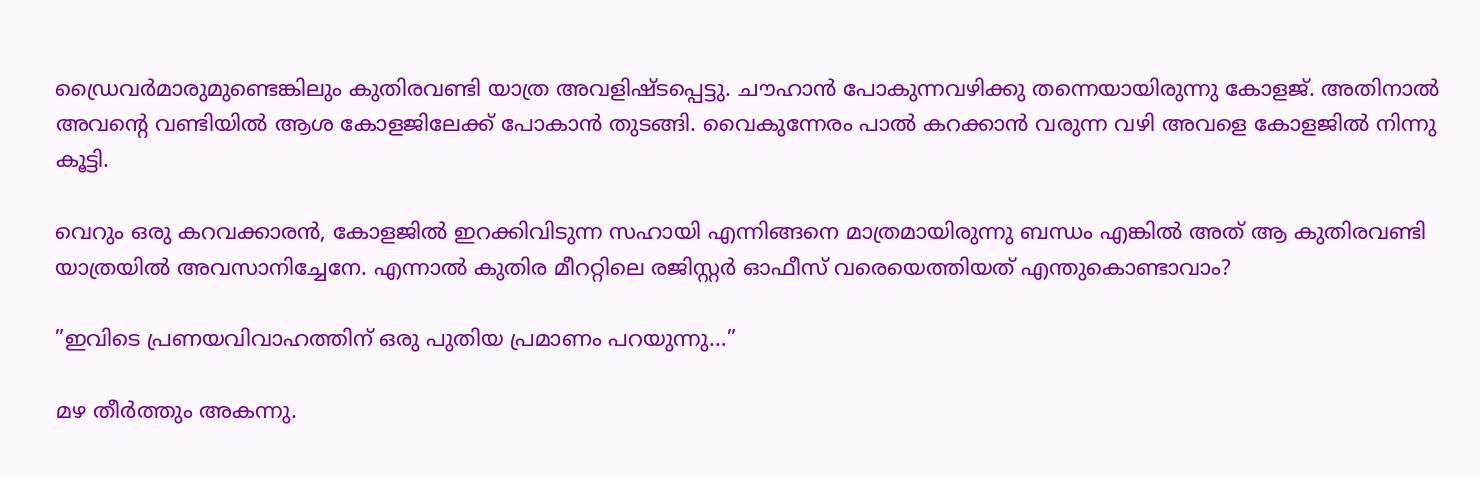ഡ്രൈവര്‍മാരുമുണ്ടെങ്കിലും കുതിരവണ്ടി യാത്ര അവളിഷ്ടപ്പെട്ടു. ചൗഹാന്‍ പോകുന്നവഴിക്കു തന്നെയായിരുന്നു കോളജ്. അതിനാല്‍ അവന്റെ വണ്ടിയില്‍ ആശ കോളജിലേക്ക് പോകാന്‍ തുടങ്ങി. വൈകുന്നേരം പാല്‍ കറക്കാന്‍ വരുന്ന വഴി അവളെ കോളജില്‍ നിന്നു കൂട്ടി.

വെറും ഒരു കറവക്കാരന്‍, കോളജില്‍ ഇറക്കിവിടുന്ന സഹായി എന്നിങ്ങനെ മാത്രമായിരുന്നു ബന്ധം എങ്കില്‍ അത് ആ കുതിരവണ്ടി യാത്രയില്‍ അവസാനിച്ചേനേ. എന്നാല്‍ കുതിര മീററ്റിലെ രജിസ്റ്റര്‍ ഓഫീസ് വരെയെത്തിയത് എന്തുകൊണ്ടാവാം?

”ഇവിടെ പ്രണയവിവാഹത്തിന് ഒരു പുതിയ പ്രമാണം പറയുന്നു…”

മഴ തീര്‍ത്തും അകന്നു.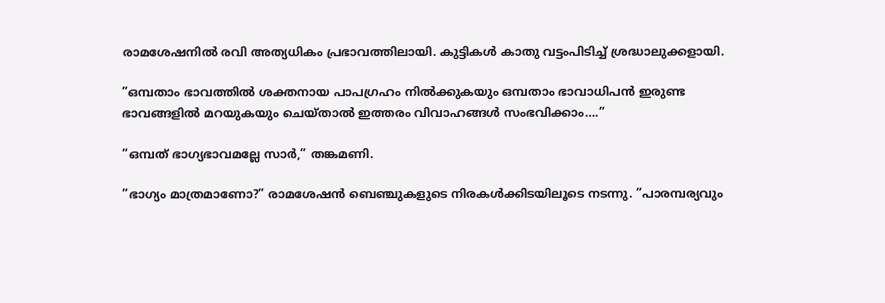രാമശേഷനില്‍ രവി അത്യധികം പ്രഭാവത്തിലായി. കുട്ടികള്‍ കാതു വട്ടംപിടിച്ച് ശ്രദ്ധാലുക്കളായി.

”ഒമ്പതാം ഭാവത്തില്‍ ശക്തനായ പാപഗ്രഹം നില്‍ക്കുകയും ഒമ്പതാം ഭാവാധിപന്‍ ഇരുണ്ട ഭാവങ്ങളില്‍ മറയുകയും ചെയ്താല്‍ ഇത്തരം വിവാഹങ്ങള്‍ സംഭവിക്കാം….”

”ഒമ്പത് ഭാഗ്യഭാവമല്ലേ സാര്‍,” തങ്കമണി.

”ഭാഗ്യം മാത്രമാണോ?” രാമശേഷന്‍ ബെഞ്ചുകളുടെ നിരകള്‍ക്കിടയിലൂടെ നടന്നു. ”പാരമ്പര്യവും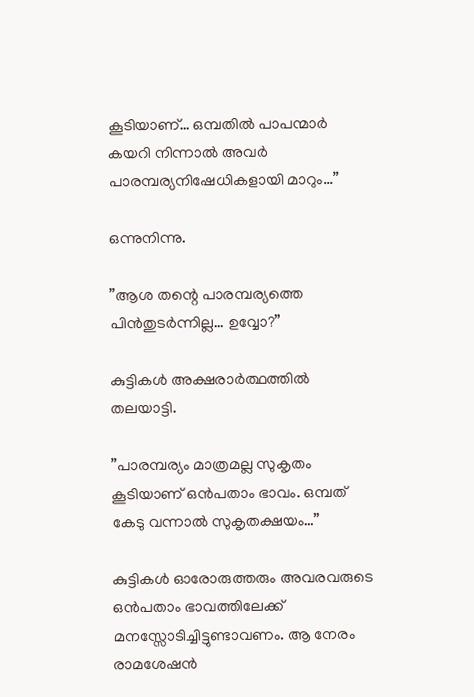കൂടിയാണ്… ഒമ്പതില്‍ പാപന്മാര്‍ കയറി നിന്നാല്‍ അവര്‍ പാരമ്പര്യനിഷേധികളായി മാറും…”

ഒന്നുനിന്നു.

”ആശ തന്റെ പാരമ്പര്യത്തെ പിന്‍തുടര്‍ന്നില്ല… ഉവ്വോ?”

കുട്ടികള്‍ അക്ഷരാര്‍ത്ഥത്തില്‍ തലയാട്ടി.

”പാരമ്പര്യം മാത്രമല്ല സുകൃതം കൂടിയാണ് ഒന്‍പതാം ഭാവം. ഒമ്പത് കേടു വന്നാല്‍ സുകൃതക്ഷയം…”

കുട്ടികള്‍ ഓരോരുത്തരും അവരവരുടെ ഒന്‍പതാം ഭാവത്തിലേക്ക് മനസ്സോടിച്ചിട്ടുണ്ടാവണം. ആ നേരം രാമശേഷന്‍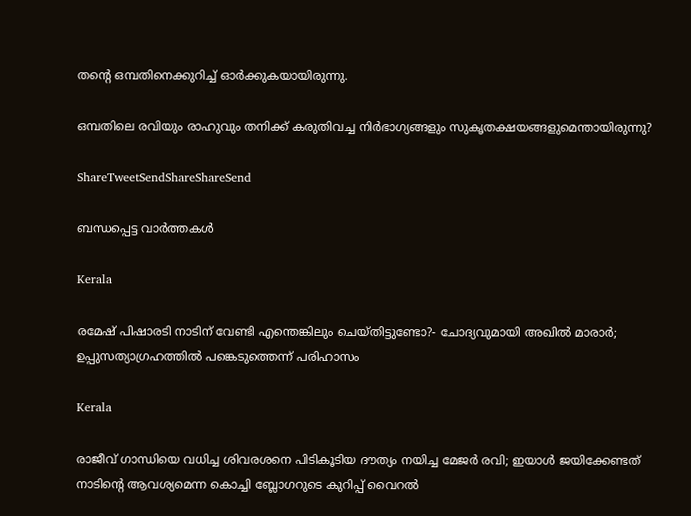തന്റെ ഒമ്പതിനെക്കുറിച്ച് ഓര്‍ക്കുകയായിരുന്നു.

ഒമ്പതിലെ രവിയും രാഹുവും തനിക്ക് കരുതിവച്ച നിര്‍ഭാഗ്യങ്ങളും സുകൃതക്ഷയങ്ങളുമെന്തായിരുന്നു?

ShareTweetSendShareShareSend

ബന്ധപ്പെട്ട വാര്‍ത്തകള്‍

Kerala

രമേഷ് പിഷാരടി നാടിന് വേണ്ടി എന്തെങ്കിലും ചെയ്തിട്ടുണ്ടോ?- ചോദ്യവുമായി അഖില്‍ മാരാര്‍; ഉപ്പുസത്യാഗ്രഹത്തില്‍ പങ്കെടുത്തെന്ന് പരിഹാസം

Kerala

രാജീവ് ഗാന്ധിയെ വധിച്ച ശിവരശനെ പിടികൂടിയ ദൗത്യം നയിച്ച മേജർ രവി; ഇയാള്‍ ജയിക്കേണ്ടത് നാടിന്റെ ആവശ്യമെന്ന കൊച്ചി ബ്ലോഗറുടെ കുറിപ്പ് വൈറല്‍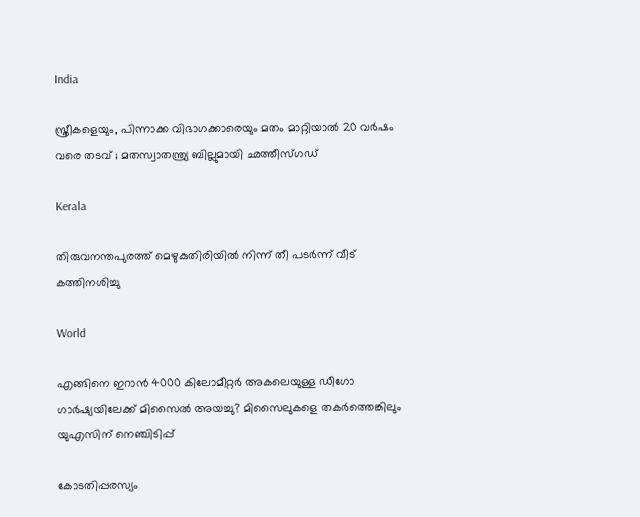India

സ്ത്രീകളെയും, പിന്നാക്ക വിഭാഗക്കാരെയും മതം മാറ്റിയാൽ 20 വർഷം വരെ തടവ് ; മതസ്വാതന്ത്ര്യ ബില്ലുമായി ഛത്തീസ്ഗഡ്

Kerala

തിരുവനന്തപുരത്ത് മെഴുകുതിരിയില്‍ നിന്ന് തീ പടര്‍ന്ന് വീട് കത്തിനശിച്ചു

World

എങ്ങിനെ ഇറാന്‍ 4000 കിലോമീറ്റർ അകലെയുള്ള ഡീഗോ ഗാർഷ്യയിലേക്ക് മിസൈല്‍ അയച്ചു? മിസൈലുകളെ തകര്‍ത്തെങ്കിലും യുഎസിന് നെഞ്ചിടിപ്പ്

കോടതിപ്പരസ്യം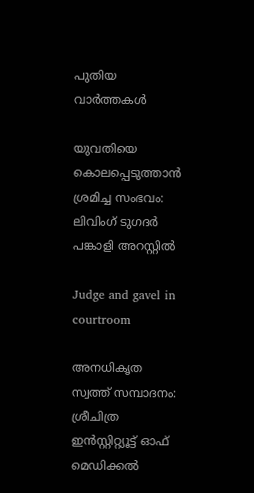പുതിയ വാര്‍ത്തകള്‍

യുവതിയെ കൊലപ്പെടുത്താന്‍ ശ്രമിച്ച സംഭവം: ലിവിംഗ് ടുഗദര്‍ പങ്കാളി അറസ്റ്റില്‍

Judge and gavel in courtroom

അനധികൃത സ്വത്ത് സമ്പാദനം: ശ്രീചിത്ര ഇന്‍സ്റ്റിറ്റ്യൂട്ട് ഓഫ് മെഡിക്കല്‍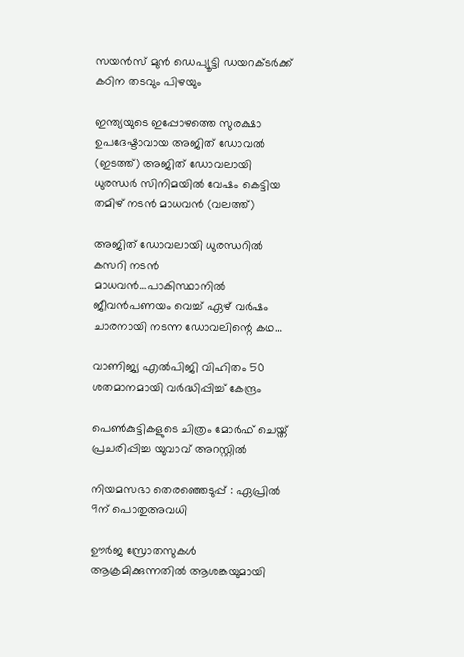സയന്‍സ് മുന്‍ ഡെപ്യൂട്ടി ഡയറക്ടര്‍ക്ക് കഠിന തടവും പിഴയും

ഇന്ത്യയുടെ ഇപ്പോഴത്തെ സുരക്ഷാ ഉപദേഷ്ടാവായ അജിത് ഡോവല്‍ (ഇടത്ത്) അജിത് ഡോവലായി ധുരന്ധര്‍ സിനിമയില്‍ വേഷം കെട്ടിയ തമിഴ് നടന്‍ മാധവന്‍ (വലത്ത്)

അജിത് ഡോവലായി ധുരന്ധറില്‍ കസറി നടന്‍ മാധവന്‍…പാകിസ്ഥാനില്‍ ജീവന്‍പണയം വെച്ച് ഏഴ് വര്‍ഷം ചാരനായി നടന്ന ഡോവലിന്റെ കഥ…

വാണിജ്യ എല്‍പിജി വിഹിതം 50 ശതമാനമായി വര്‍ദ്ധിപ്പിച്ച് കേന്ദ്രം

പെണ്‍കുട്ടികളുടെ ചിത്രം മോര്‍ഫ് ചെയ്ത് പ്രചരിപ്പിച്ച യുവാവ് അറസ്റ്റില്‍

നിയമസഭാ തെരഞ്ഞെടുപ്പ് : ഏപ്രില്‍ 9ന് പൊതുഅവധി

ഊർജ സ്രോതസുകൾ ആക്രമിക്കുന്നതില്‍ ആശങ്കയുമായി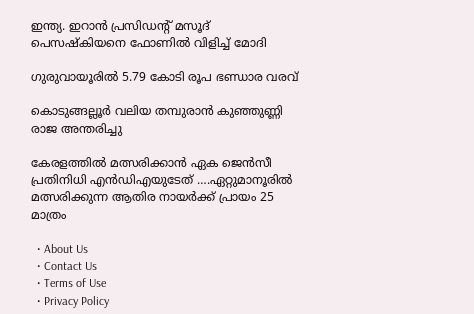ഇന്ത്യ. ഇറാൻ പ്രസിഡന്‍റ് മസൂദ് പെസഷ്കിയനെ ഫോണിൽ വിളിച്ച് മോദി

ഗുരുവായൂരില്‍ 5.79 കോടി രൂപ ഭണ്ഡാര വരവ്

കൊടുങ്ങല്ലൂർ വലിയ തമ്പുരാൻ കുഞ്ഞുണ്ണി രാജ അന്തരിച്ചു

കേരളത്തില്‍ മത്സരിക്കാന്‍ ഏക ജെന്‍സീ പ്രതിനിധി എന്‍ഡിഎയുടേത് ….ഏറ്റുമാനൂരില്‍ മത്സരിക്കുന്ന ആതിര നായര്‍ക്ക് പ്രായം 25 മാത്രം

  • About Us
  • Contact Us
  • Terms of Use
  • Privacy Policy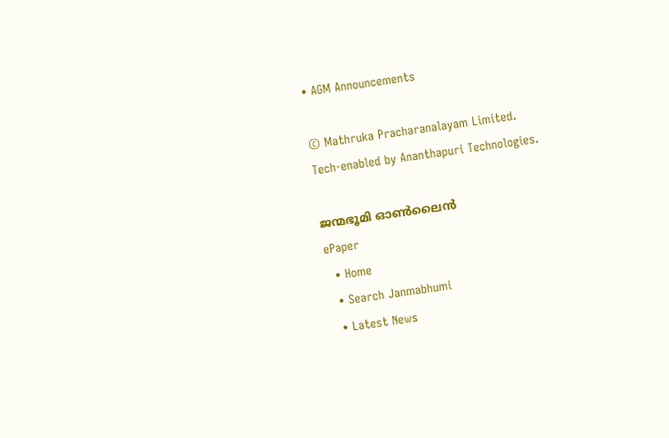• AGM Announcements

© Mathruka Pracharanalayam Limited.
Tech-enabled by Ananthapuri Technologies.

ജന്മഭൂമി ഓണ്‍ലൈന്‍
ePaper
  • Home
  • Search Janmabhumi
  • Latest News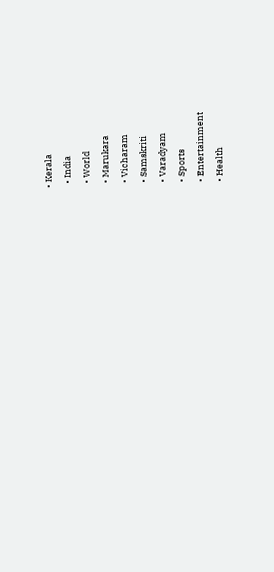• Kerala
  • India
  • World
  • Marukara
  • Vicharam
  • Samskriti
  • Varadyam
  • Sports
  • Entertainment
  • Health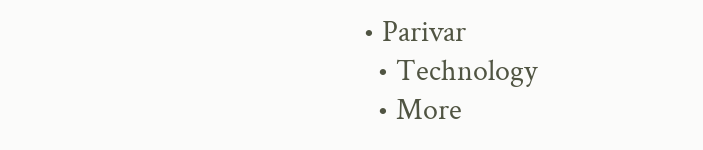• Parivar
  • Technology
  • More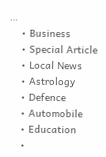…
    • Business
    • Special Article
    • Local News
    • Astrology
    • Defence
    • Automobile
    • Education
    •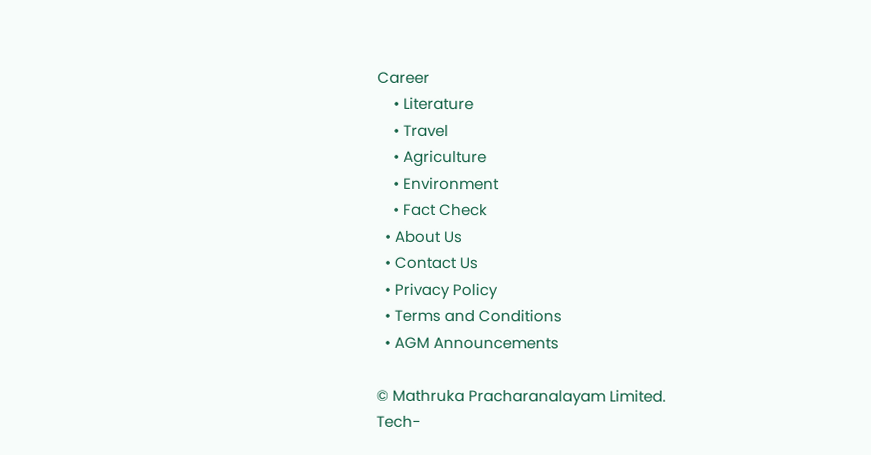Career
    • Literature
    • Travel
    • Agriculture
    • Environment
    • Fact Check
  • About Us
  • Contact Us
  • Privacy Policy
  • Terms and Conditions
  • AGM Announcements

© Mathruka Pracharanalayam Limited.
Tech-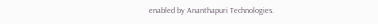enabled by Ananthapuri Technologies.